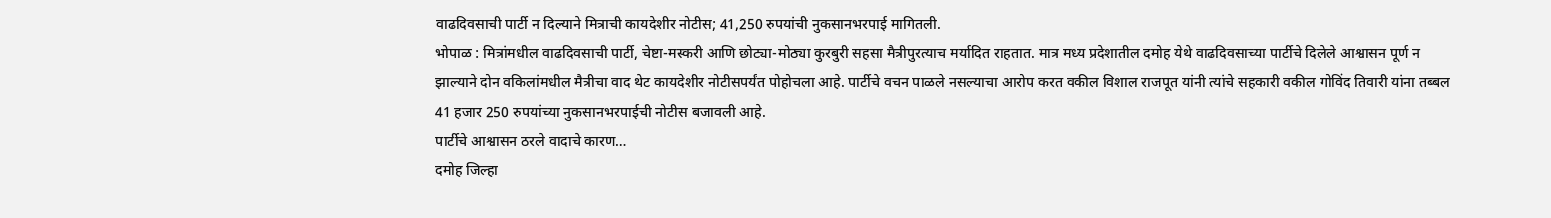वाढदिवसाची पार्टी न दिल्याने मित्राची कायदेशीर नोटीस; 41,250 रुपयांची नुकसानभरपाई मागितली.
भोपाळ : मित्रांमधील वाढदिवसाची पार्टी, चेष्टा-मस्करी आणि छोट्या-मोठ्या कुरबुरी सहसा मैत्रीपुरत्याच मर्यादित राहतात. मात्र मध्य प्रदेशातील दमोह येथे वाढदिवसाच्या पार्टीचे दिलेले आश्वासन पूर्ण न झाल्याने दोन वकिलांमधील मैत्रीचा वाद थेट कायदेशीर नोटीसपर्यंत पोहोचला आहे. पार्टीचे वचन पाळले नसल्याचा आरोप करत वकील विशाल राजपूत यांनी त्यांचे सहकारी वकील गोविंद तिवारी यांना तब्बल 41 हजार 250 रुपयांच्या नुकसानभरपाईची नोटीस बजावली आहे.
पार्टीचे आश्वासन ठरले वादाचे कारण…
दमोह जिल्हा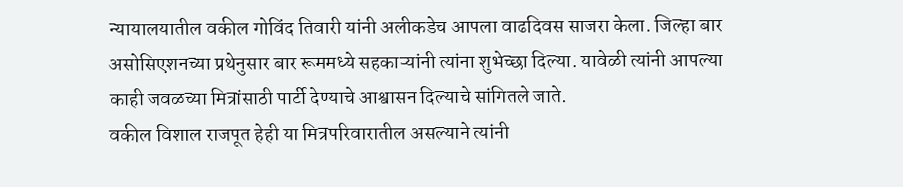न्यायालयातील वकील गोविंद तिवारी यांनी अलीकडेच आपला वाढदिवस साजरा केला. जिल्हा बार असोसिएशनच्या प्रथेनुसार बार रूममध्ये सहकाऱ्यांनी त्यांना शुभेच्छा दिल्या. यावेळी त्यांनी आपल्या काही जवळच्या मित्रांसाठी पार्टी देण्याचे आश्वासन दिल्याचे सांगितले जाते.
वकील विशाल राजपूत हेही या मित्रपरिवारातील असल्याने त्यांनी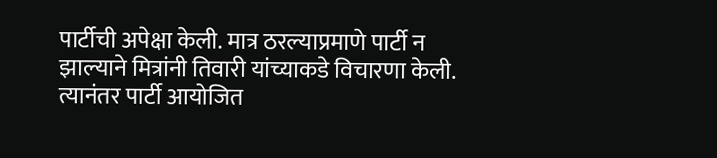पार्टीची अपेक्षा केली. मात्र ठरल्याप्रमाणे पार्टी न झाल्याने मित्रांनी तिवारी यांच्याकडे विचारणा केली. त्यानंतर पार्टी आयोजित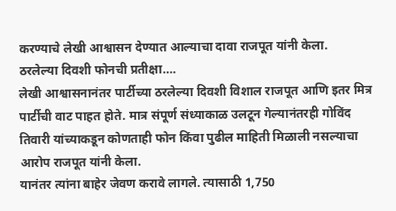करण्याचे लेखी आश्वासन देण्यात आल्याचा दावा राजपूत यांनी केला.
ठरलेल्या दिवशी फोनची प्रतीक्षा….
लेखी आश्वासनानंतर पार्टीच्या ठरलेल्या दिवशी विशाल राजपूत आणि इतर मित्र पार्टीची वाट पाहत होते. मात्र संपूर्ण संध्याकाळ उलटून गेल्यानंतरही गोविंद तिवारी यांच्याकडून कोणताही फोन किंवा पुढील माहिती मिळाली नसल्याचा आरोप राजपूत यांनी केला.
यानंतर त्यांना बाहेर जेवण करावे लागले. त्यासाठी 1,750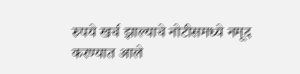रुपये खर्च झाल्याचे नोटीसमध्ये नमूद करण्यात आले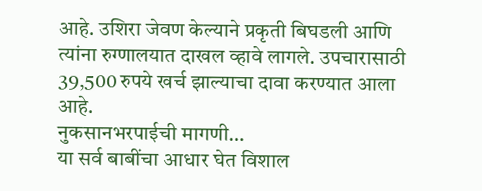आहे. उशिरा जेवण केल्याने प्रकृती बिघडली आणि त्यांना रुग्णालयात दाखल व्हावे लागले. उपचारासाठी 39,500 रुपये खर्च झाल्याचा दावा करण्यात आला आहे.
नुकसानभरपाईची मागणी…
या सर्व बाबींचा आधार घेत विशाल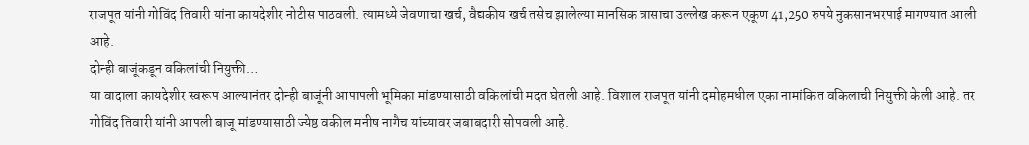राजपूत यांनी गोविंद तिवारी यांना कायदेशीर नोटीस पाठवली. त्यामध्ये जेवणाचा खर्च, वैद्यकीय खर्च तसेच झालेल्या मानसिक त्रासाचा उल्लेख करून एकूण 41,250 रुपये नुकसानभरपाई मागण्यात आली आहे.
दोन्ही बाजूंकडून वकिलांची नियुक्ती…
या वादाला कायदेशीर स्वरूप आल्यानंतर दोन्ही बाजूंनी आपापली भूमिका मांडण्यासाठी वकिलांची मदत घेतली आहे. विशाल राजपूत यांनी दमोहमधील एका नामांकित वकिलाची नियुक्ती केली आहे. तर गोविंद तिवारी यांनी आपली बाजू मांडण्यासाठी ज्येष्ठ वकील मनीष नागैच यांच्यावर जबाबदारी सोपवली आहे.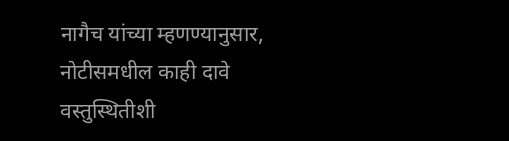नागैच यांच्या म्हणण्यानुसार, नोटीसमधील काही दावे वस्तुस्थितीशी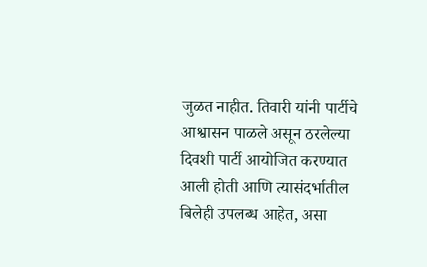जुळत नाहीत. तिवारी यांनी पार्टीचे आश्वासन पाळले असून ठरलेल्या दिवशी पार्टी आयोजित करण्यात आली होती आणि त्यासंदर्भातील बिलेही उपलब्ध आहेत, असा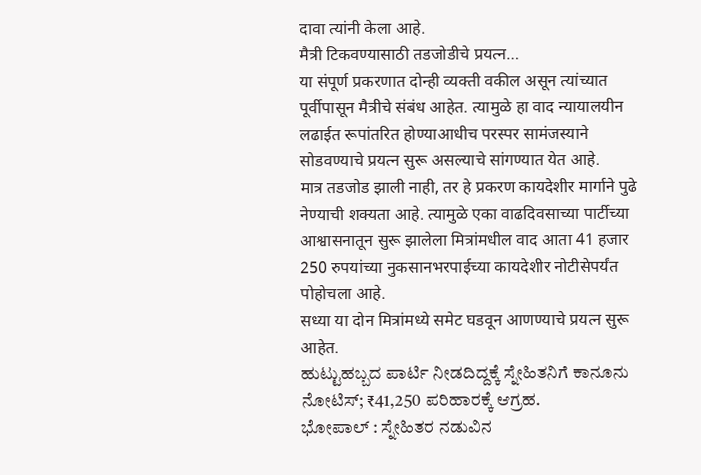दावा त्यांनी केला आहे.
मैत्री टिकवण्यासाठी तडजोडीचे प्रयत्न…
या संपूर्ण प्रकरणात दोन्ही व्यक्ती वकील असून त्यांच्यात पूर्वीपासून मैत्रीचे संबंध आहेत. त्यामुळे हा वाद न्यायालयीन लढाईत रूपांतरित होण्याआधीच परस्पर सामंजस्याने सोडवण्याचे प्रयत्न सुरू असल्याचे सांगण्यात येत आहे.
मात्र तडजोड झाली नाही, तर हे प्रकरण कायदेशीर मार्गाने पुढे नेण्याची शक्यता आहे. त्यामुळे एका वाढदिवसाच्या पार्टीच्या आश्वासनातून सुरू झालेला मित्रांमधील वाद आता 41 हजार 250 रुपयांच्या नुकसानभरपाईच्या कायदेशीर नोटीसेपर्यंत पोहोचला आहे.
सध्या या दोन मित्रांमध्ये समेट घडवून आणण्याचे प्रयत्न सुरू आहेत.
ಹುಟ್ಟುಹಬ್ಬದ ಪಾರ್ಟಿ ನೀಡದಿದ್ದಕ್ಕೆ ಸ್ನೇಹಿತನಿಗೆ ಕಾನೂನು ನೋಟಿಸ್; ₹41,250 ಪರಿಹಾರಕ್ಕೆ ಆಗ್ರಹ.
ಭೋಪಾಲ್ : ಸ್ನೇಹಿತರ ನಡುವಿನ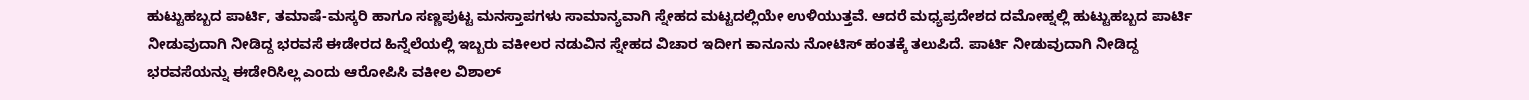ಹುಟ್ಟುಹಬ್ಬದ ಪಾರ್ಟಿ, ತಮಾಷೆ-ಮಸ್ಕರಿ ಹಾಗೂ ಸಣ್ಣಪುಟ್ಟ ಮನಸ್ತಾಪಗಳು ಸಾಮಾನ್ಯವಾಗಿ ಸ್ನೇಹದ ಮಟ್ಟದಲ್ಲಿಯೇ ಉಳಿಯುತ್ತವೆ. ಆದರೆ ಮಧ್ಯಪ್ರದೇಶದ ದಮೋಹ್ನಲ್ಲಿ ಹುಟ್ಟುಹಬ್ಬದ ಪಾರ್ಟಿ ನೀಡುವುದಾಗಿ ನೀಡಿದ್ದ ಭರವಸೆ ಈಡೇರದ ಹಿನ್ನೆಲೆಯಲ್ಲಿ ಇಬ್ಬರು ವಕೀಲರ ನಡುವಿನ ಸ್ನೇಹದ ವಿಚಾರ ಇದೀಗ ಕಾನೂನು ನೋಟಿಸ್ ಹಂತಕ್ಕೆ ತಲುಪಿದೆ. ಪಾರ್ಟಿ ನೀಡುವುದಾಗಿ ನೀಡಿದ್ದ ಭರವಸೆಯನ್ನು ಈಡೇರಿಸಿಲ್ಲ ಎಂದು ಆರೋಪಿಸಿ ವಕೀಲ ವಿಶಾಲ್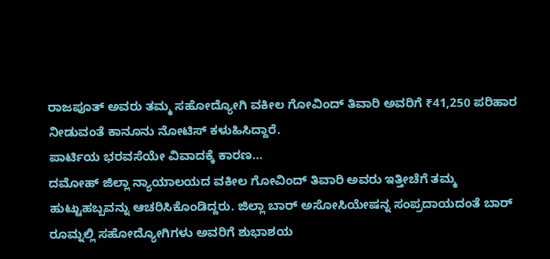ರಾಜಪೂತ್ ಅವರು ತಮ್ಮ ಸಹೋದ್ಯೋಗಿ ವಕೀಲ ಗೋವಿಂದ್ ತಿವಾರಿ ಅವರಿಗೆ ₹41,250 ಪರಿಹಾರ ನೀಡುವಂತೆ ಕಾನೂನು ನೋಟಿಸ್ ಕಳುಹಿಸಿದ್ದಾರೆ.
ಪಾರ್ಟಿಯ ಭರವಸೆಯೇ ವಿವಾದಕ್ಕೆ ಕಾರಣ…
ದಮೋಹ್ ಜಿಲ್ಲಾ ನ್ಯಾಯಾಲಯದ ವಕೀಲ ಗೋವಿಂದ್ ತಿವಾರಿ ಅವರು ಇತ್ತೀಚೆಗೆ ತಮ್ಮ ಹುಟ್ಟುಹಬ್ಬವನ್ನು ಆಚರಿಸಿಕೊಂಡಿದ್ದರು. ಜಿಲ್ಲಾ ಬಾರ್ ಅಸೋಸಿಯೇಷನ್ನ ಸಂಪ್ರದಾಯದಂತೆ ಬಾರ್ ರೂಮ್ನಲ್ಲಿ ಸಹೋದ್ಯೋಗಿಗಳು ಅವರಿಗೆ ಶುಭಾಶಯ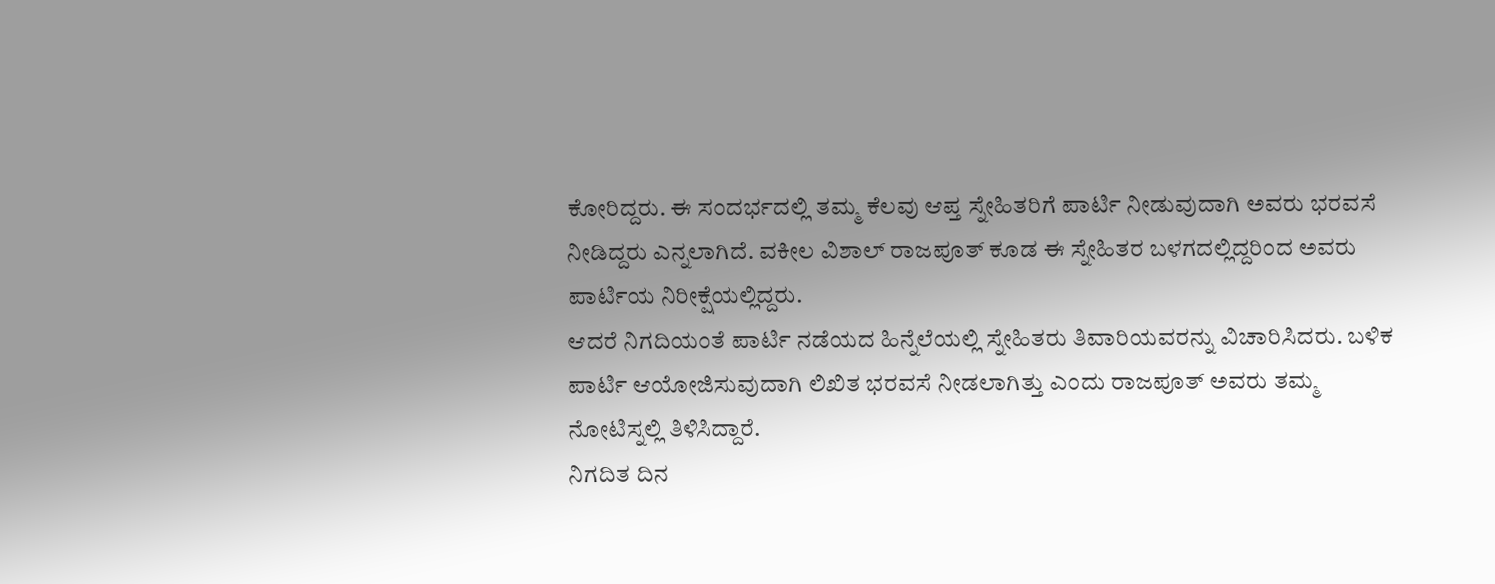ಕೋರಿದ್ದರು. ಈ ಸಂದರ್ಭದಲ್ಲಿ ತಮ್ಮ ಕೆಲವು ಆಪ್ತ ಸ್ನೇಹಿತರಿಗೆ ಪಾರ್ಟಿ ನೀಡುವುದಾಗಿ ಅವರು ಭರವಸೆ ನೀಡಿದ್ದರು ಎನ್ನಲಾಗಿದೆ. ವಕೀಲ ವಿಶಾಲ್ ರಾಜಪೂತ್ ಕೂಡ ಈ ಸ್ನೇಹಿತರ ಬಳಗದಲ್ಲಿದ್ದರಿಂದ ಅವರು ಪಾರ್ಟಿಯ ನಿರೀಕ್ಷೆಯಲ್ಲಿದ್ದರು.
ಆದರೆ ನಿಗದಿಯಂತೆ ಪಾರ್ಟಿ ನಡೆಯದ ಹಿನ್ನೆಲೆಯಲ್ಲಿ ಸ್ನೇಹಿತರು ತಿವಾರಿಯವರನ್ನು ವಿಚಾರಿಸಿದರು. ಬಳಿಕ ಪಾರ್ಟಿ ಆಯೋಜಿಸುವುದಾಗಿ ಲಿಖಿತ ಭರವಸೆ ನೀಡಲಾಗಿತ್ತು ಎಂದು ರಾಜಪೂತ್ ಅವರು ತಮ್ಮ ನೋಟಿಸ್ನಲ್ಲಿ ತಿಳಿಸಿದ್ದಾರೆ.
ನಿಗದಿತ ದಿನ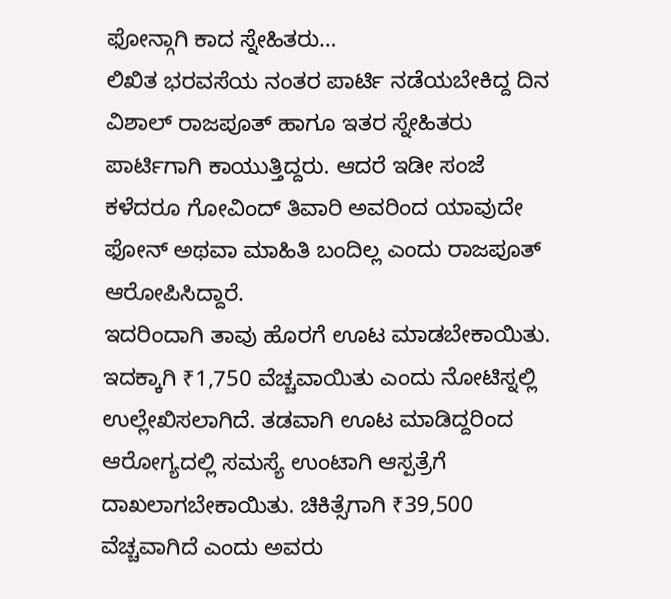ಫೋನ್ಗಾಗಿ ಕಾದ ಸ್ನೇಹಿತರು…
ಲಿಖಿತ ಭರವಸೆಯ ನಂತರ ಪಾರ್ಟಿ ನಡೆಯಬೇಕಿದ್ದ ದಿನ ವಿಶಾಲ್ ರಾಜಪೂತ್ ಹಾಗೂ ಇತರ ಸ್ನೇಹಿತರು ಪಾರ್ಟಿಗಾಗಿ ಕಾಯುತ್ತಿದ್ದರು. ಆದರೆ ಇಡೀ ಸಂಜೆ ಕಳೆದರೂ ಗೋವಿಂದ್ ತಿವಾರಿ ಅವರಿಂದ ಯಾವುದೇ ಫೋನ್ ಅಥವಾ ಮಾಹಿತಿ ಬಂದಿಲ್ಲ ಎಂದು ರಾಜಪೂತ್ ಆರೋಪಿಸಿದ್ದಾರೆ.
ಇದರಿಂದಾಗಿ ತಾವು ಹೊರಗೆ ಊಟ ಮಾಡಬೇಕಾಯಿತು. ಇದಕ್ಕಾಗಿ ₹1,750 ವೆಚ್ಚವಾಯಿತು ಎಂದು ನೋಟಿಸ್ನಲ್ಲಿ ಉಲ್ಲೇಖಿಸಲಾಗಿದೆ. ತಡವಾಗಿ ಊಟ ಮಾಡಿದ್ದರಿಂದ ಆರೋಗ್ಯದಲ್ಲಿ ಸಮಸ್ಯೆ ಉಂಟಾಗಿ ಆಸ್ಪತ್ರೆಗೆ ದಾಖಲಾಗಬೇಕಾಯಿತು. ಚಿಕಿತ್ಸೆಗಾಗಿ ₹39,500 ವೆಚ್ಚವಾಗಿದೆ ಎಂದು ಅವರು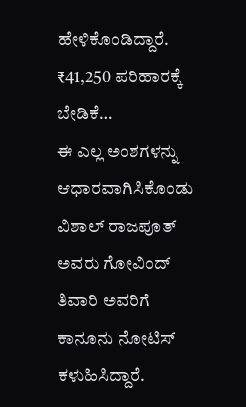ಹೇಳಿಕೊಂಡಿದ್ದಾರೆ.
₹41,250 ಪರಿಹಾರಕ್ಕೆ ಬೇಡಿಕೆ…
ಈ ಎಲ್ಲ ಅಂಶಗಳನ್ನು ಆಧಾರವಾಗಿಸಿಕೊಂಡು ವಿಶಾಲ್ ರಾಜಪೂತ್ ಅವರು ಗೋವಿಂದ್ ತಿವಾರಿ ಅವರಿಗೆ ಕಾನೂನು ನೋಟಿಸ್ ಕಳುಹಿಸಿದ್ದಾರೆ.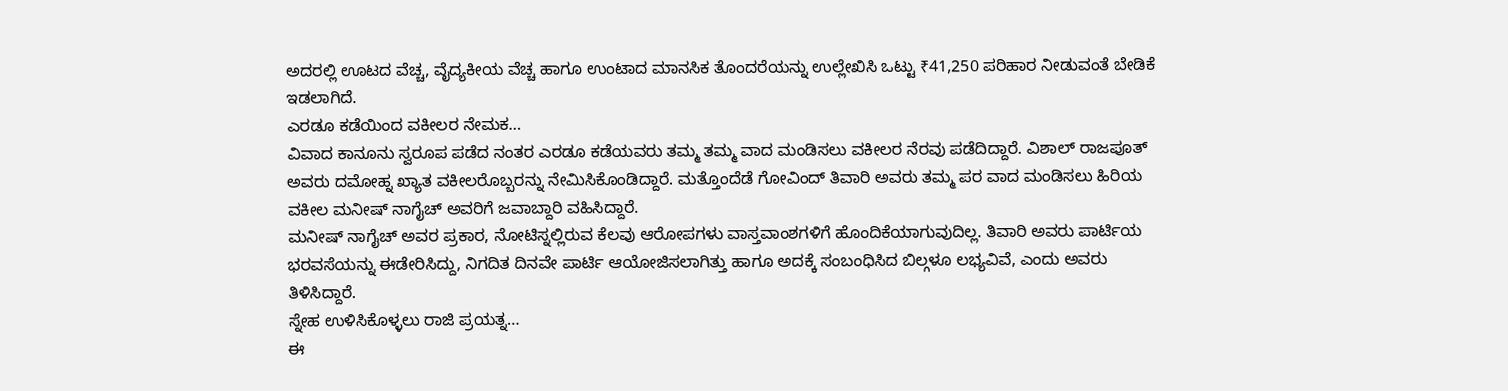ಅದರಲ್ಲಿ ಊಟದ ವೆಚ್ಚ, ವೈದ್ಯಕೀಯ ವೆಚ್ಚ ಹಾಗೂ ಉಂಟಾದ ಮಾನಸಿಕ ತೊಂದರೆಯನ್ನು ಉಲ್ಲೇಖಿಸಿ ಒಟ್ಟು ₹41,250 ಪರಿಹಾರ ನೀಡುವಂತೆ ಬೇಡಿಕೆ ಇಡಲಾಗಿದೆ.
ಎರಡೂ ಕಡೆಯಿಂದ ವಕೀಲರ ನೇಮಕ…
ವಿವಾದ ಕಾನೂನು ಸ್ವರೂಪ ಪಡೆದ ನಂತರ ಎರಡೂ ಕಡೆಯವರು ತಮ್ಮ ತಮ್ಮ ವಾದ ಮಂಡಿಸಲು ವಕೀಲರ ನೆರವು ಪಡೆದಿದ್ದಾರೆ. ವಿಶಾಲ್ ರಾಜಪೂತ್ ಅವರು ದಮೋಹ್ನ ಖ್ಯಾತ ವಕೀಲರೊಬ್ಬರನ್ನು ನೇಮಿಸಿಕೊಂಡಿದ್ದಾರೆ. ಮತ್ತೊಂದೆಡೆ ಗೋವಿಂದ್ ತಿವಾರಿ ಅವರು ತಮ್ಮ ಪರ ವಾದ ಮಂಡಿಸಲು ಹಿರಿಯ ವಕೀಲ ಮನೀಷ್ ನಾಗೈಚ್ ಅವರಿಗೆ ಜವಾಬ್ದಾರಿ ವಹಿಸಿದ್ದಾರೆ.
ಮನೀಷ್ ನಾಗೈಚ್ ಅವರ ಪ್ರಕಾರ, ನೋಟಿಸ್ನಲ್ಲಿರುವ ಕೆಲವು ಆರೋಪಗಳು ವಾಸ್ತವಾಂಶಗಳಿಗೆ ಹೊಂದಿಕೆಯಾಗುವುದಿಲ್ಲ. ತಿವಾರಿ ಅವರು ಪಾರ್ಟಿಯ ಭರವಸೆಯನ್ನು ಈಡೇರಿಸಿದ್ದು, ನಿಗದಿತ ದಿನವೇ ಪಾರ್ಟಿ ಆಯೋಜಿಸಲಾಗಿತ್ತು ಹಾಗೂ ಅದಕ್ಕೆ ಸಂಬಂಧಿಸಿದ ಬಿಲ್ಗಳೂ ಲಭ್ಯವಿವೆ, ಎಂದು ಅವರು ತಿಳಿಸಿದ್ದಾರೆ.
ಸ್ನೇಹ ಉಳಿಸಿಕೊಳ್ಳಲು ರಾಜಿ ಪ್ರಯತ್ನ…
ಈ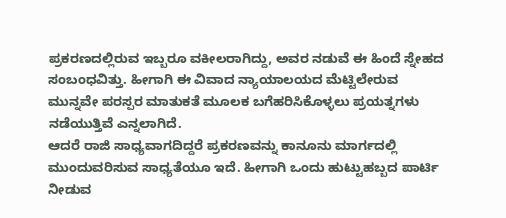ಪ್ರಕರಣದಲ್ಲಿರುವ ಇಬ್ಬರೂ ವಕೀಲರಾಗಿದ್ದು, ಅವರ ನಡುವೆ ಈ ಹಿಂದೆ ಸ್ನೇಹದ ಸಂಬಂಧವಿತ್ತು. ಹೀಗಾಗಿ ಈ ವಿವಾದ ನ್ಯಾಯಾಲಯದ ಮೆಟ್ಟಿಲೇರುವ ಮುನ್ನವೇ ಪರಸ್ಪರ ಮಾತುಕತೆ ಮೂಲಕ ಬಗೆಹರಿಸಿಕೊಳ್ಳಲು ಪ್ರಯತ್ನಗಳು ನಡೆಯುತ್ತಿವೆ ಎನ್ನಲಾಗಿದೆ.
ಆದರೆ ರಾಜಿ ಸಾಧ್ಯವಾಗದಿದ್ದರೆ ಪ್ರಕರಣವನ್ನು ಕಾನೂನು ಮಾರ್ಗದಲ್ಲಿ ಮುಂದುವರಿಸುವ ಸಾಧ್ಯತೆಯೂ ಇದೆ. ಹೀಗಾಗಿ ಒಂದು ಹುಟ್ಟುಹಬ್ಬದ ಪಾರ್ಟಿ ನೀಡುವ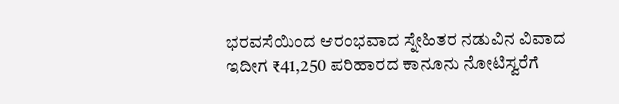ಭರವಸೆಯಿಂದ ಆರಂಭವಾದ ಸ್ನೇಹಿತರ ನಡುವಿನ ವಿವಾದ ಇದೀಗ ₹41,250 ಪರಿಹಾರದ ಕಾನೂನು ನೋಟಿಸ್ವರೆಗೆ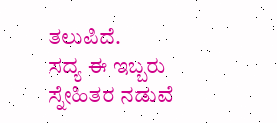ತಲುಪಿದೆ.
ಸದ್ಯ ಈ ಇಬ್ಬರು ಸ್ನೇಹಿತರ ನಡುವೆ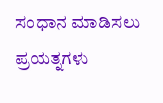ಸಂಧಾನ ಮಾಡಿಸಲು ಪ್ರಯತ್ನಗಳು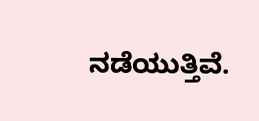ನಡೆಯುತ್ತಿವೆ.